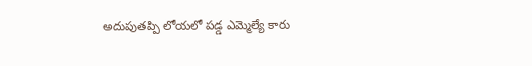అదుపుతప్పి లోయలో పడ్డ ఎమ్మెల్యే కారు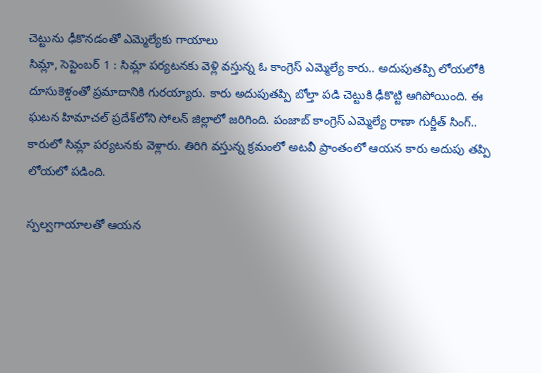చెట్టును ఢీకొనడంతో ఎమ్మెల్యేకు గాయాలు
సిమ్లా, సెప్టెంబర్‌ 1 : సిమ్లా పర్యటనకు వెళ్లి వస్తున్న ఓ కాంగ్రెస్‌ ఎమ్మెల్యే కారు.. అదుపుతప్పి లోయలోకి దూసుకెళ్డంతో ప్రమాదానికి గురయ్యారు. కారు అదుపుతప్పి బోల్తా పడి చెట్టుకి ఢీకొట్టి ఆగిపోయింది. ఈ ఘటన హిమాచల్‌ ‌ప్రదేశ్‌లోని సోలన్‌ ‌జిల్లాలో జరిగింది. పంజాబ్‌ ‌కాంగ్రెస్‌ ఎమ్మెల్యే రాణా గుర్జీత్‌ ‌సింగ్‌.. కారులో సిమ్లా పర్యటనకు వెళ్లారు. తిరిగి వస్తున్న క్రమంలో అటవీ ప్రాంతంలో ఆయన కారు అదుపు తప్పి లోయలో పడింది.

స్పల్వగాయాలతో ఆయన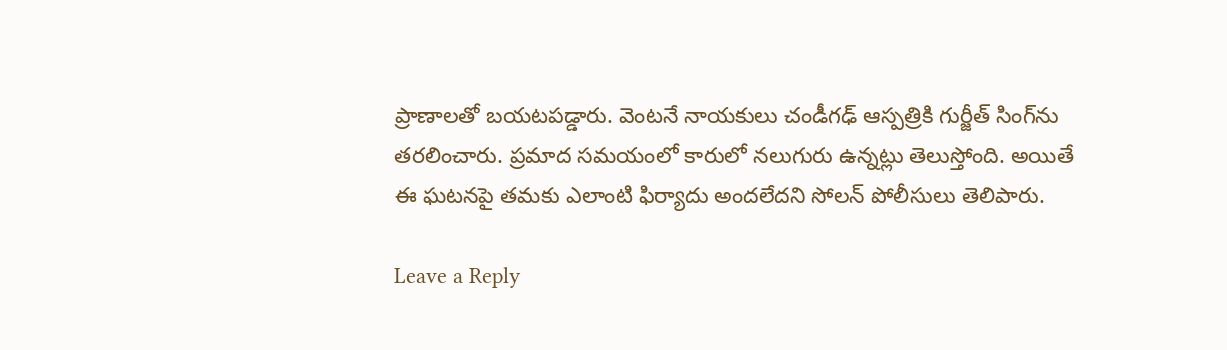ప్రాణాలతో బయటపడ్డారు. వెంటనే నాయకులు చండీగఢ్‌ ఆస్పత్రికి గుర్జీత్‌ ‌సింగ్‌ను తరలించారు. ప్రమాద సమయంలో కారులో నలుగురు ఉన్నట్లు తెలుస్తోంది. అయితే ఈ ఘటనపై తమకు ఎలాంటి ఫిర్యాదు అందలేదని సోలన్‌ ‌పోలీసులు తెలిపారు.

Leave a Reply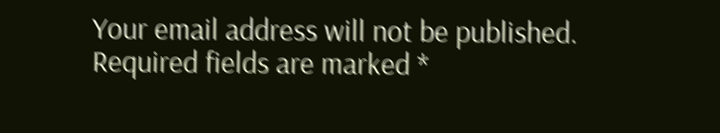Your email address will not be published. Required fields are marked *